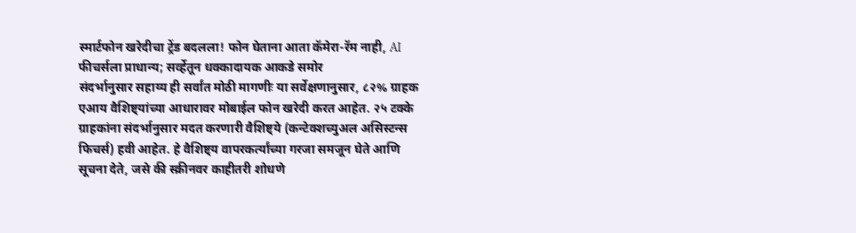स्मार्टफोन खरेदीचा ट्रेंड बदलला! फोन घेताना आता कॅमेरा-रॅम नाही, AI फीचर्सला प्राधान्य; सर्व्हेतून धक्कादायक आकडे समोर
संदर्भानुसार सहाय्य ही सर्वांत मोठी मागणीः या सर्वेक्षणानुसार, ८२% ग्राहक एआय वैशिष्ट्यांच्या आधारावर मोबाईल फोन खरेदी करत आहेत. २५ टक्के ग्राहकांना संदर्भानुसार मदत करणारी वैशिष्ट्ये (कन्टेक्शच्युअल असिस्टन्स फिचर्स) हवी आहेत. हे वैशिष्ट्य वापरकर्त्यांच्या गरजा समजून घेते आणि सूचना देते, जसे की स्क्रीनवर काहीतरी शोधणे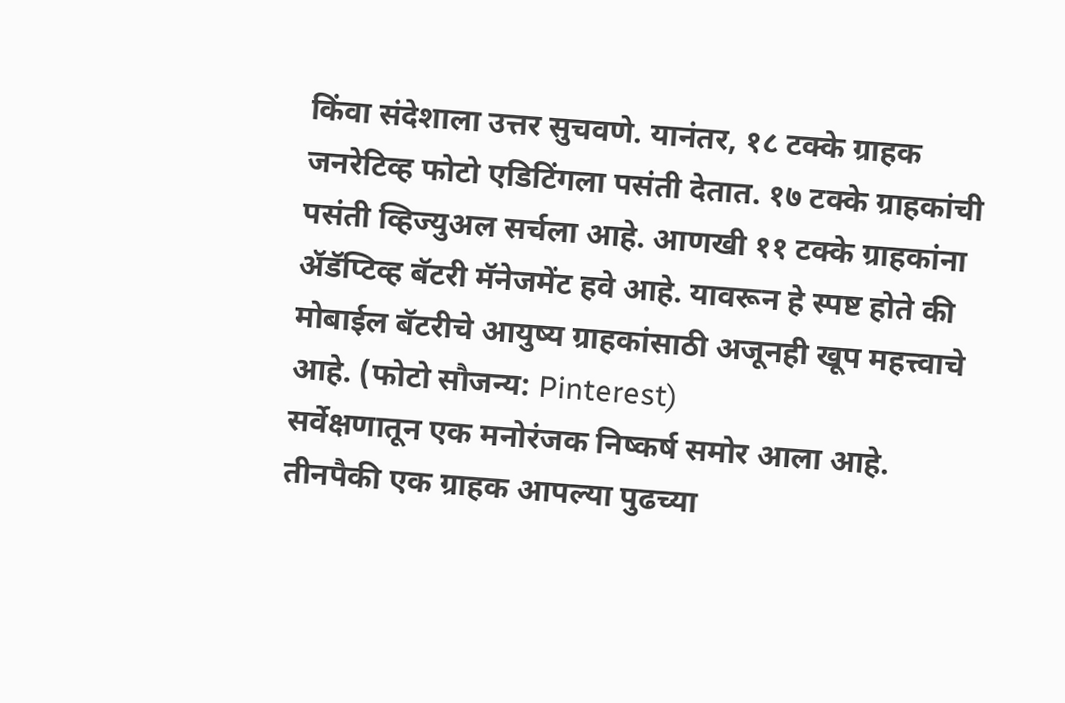किंवा संदेशाला उत्तर सुचवणे. यानंतर, १८ टक्के ग्राहक जनरेटिव्ह फोटो एडिटिंगला पसंती देतात. १७ टक्के ग्राहकांची पसंती व्हिज्युअल सर्चला आहे. आणखी ११ टक्के ग्राहकांना ॲडॅप्टिव्ह बॅटरी मॅनेजमेंट हवे आहे. यावरून हे स्पष्ट होते की मोबाईल बॅटरीचे आयुष्य ग्राहकांसाठी अजूनही खूप महत्त्वाचे आहे. (फोटो सौजन्य: Pinterest)
सर्वेक्षणातून एक मनोरंजक निष्कर्ष समोर आला आहे. तीनपैकी एक ग्राहक आपल्या पुढच्या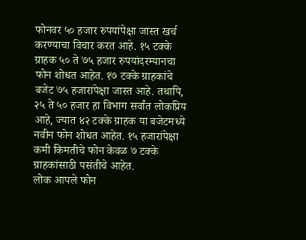फोनवर ५० हजार रुपयांपेक्षा जास्त खर्च करण्याचा विचार करत आहे. १५ टक्के ग्राहक ५० ते ७५ हजार रुपयांदरम्यानचा फोन शोधत आहेत. १७ टक्के ग्राहकांचे बजेट ७५ हजारांपेक्षा जास्त आहे. तथापि, २५ ते ५० हजार हा विभाग सर्वांत लोकप्रिय आहे, ज्यात ४२ टक्के ग्राहक या बजेटमध्ये नवीन फोन शोधत आहेत. १५ हजारांपेक्षा कमी किमतीचे फोन केवळ ७ टक्के ग्राहकांसाठी पसंतीचे आहेत.
लोक आपले फोन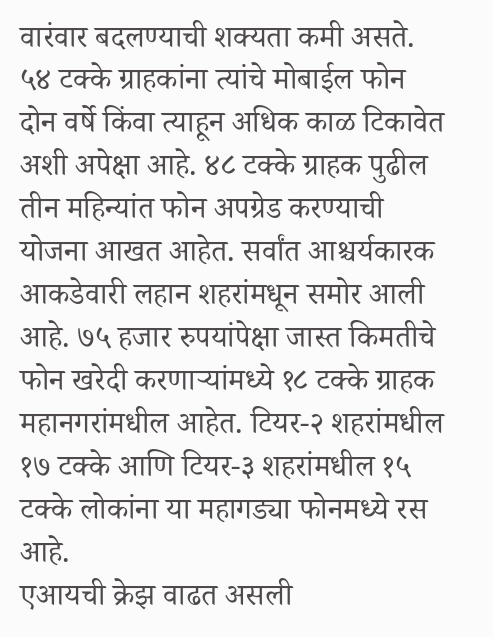वारंवार बदलण्याची शक्यता कमी असते. ५४ टक्के ग्राहकांना त्यांचे मोबाईल फोन दोन वर्षे किंवा त्याहून अधिक काळ टिकावेत अशी अपेक्षा आहे. ४८ टक्के ग्राहक पुढील तीन महिन्यांत फोन अपग्रेड करण्याची योजना आखत आहेत. सर्वांत आश्चर्यकारक आकडेवारी लहान शहरांमधून समोर आली आहे. ७५ हजार रुपयांपेक्षा जास्त किमतीचे फोन खरेदी करणाऱ्यांमध्ये १८ टक्के ग्राहक महानगरांमधील आहेत. टियर-२ शहरांमधील १७ टक्के आणि टियर-३ शहरांमधील १५ टक्के लोकांना या महागड्या फोनमध्ये रस आहे.
एआयची क्रेझ वाढत असली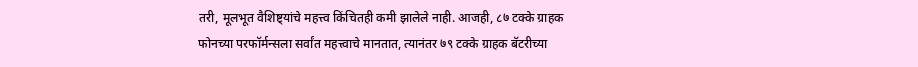तरी, मूलभूत वैशिष्ट्यांचे महत्त्व किंचितही कमी झालेले नाही. आजही, ८७ टक्के ग्राहक फोनच्या परफॉर्मन्सला सर्वांत महत्त्वाचे मानतात, त्यानंतर ७९ टक्के ग्राहक बॅटरीच्या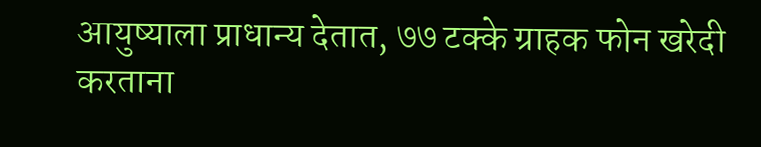आयुष्याला प्राधान्य देतात, ७७ टक्के ग्राहक फोन खरेदी करताना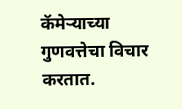कॅमेऱ्याच्या गुणवत्तेचा विचार करतात.